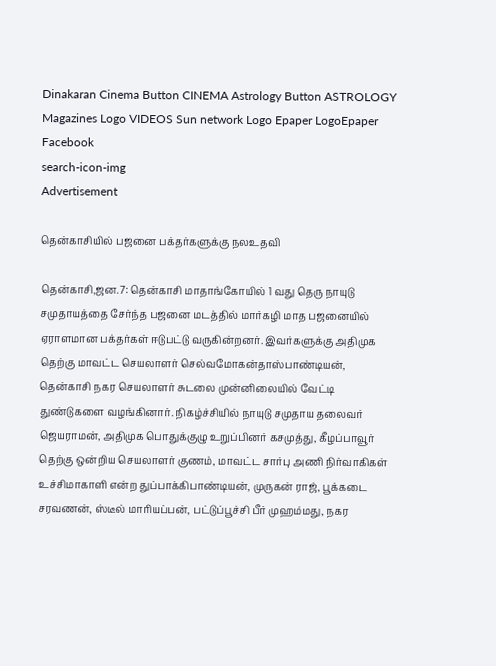Dinakaran Cinema Button CINEMA Astrology Button ASTROLOGY  Magazines Logo VIDEOS Sun network Logo Epaper LogoEpaper Facebook
search-icon-img
Advertisement

தென்காசியில் பஜனை பக்தர்களுக்கு நலஉதவி

தென்காசி,ஜன.7: தென்காசி மாதாங்கோயில் 1 வது தெரு நாயுடு சமுதாயத்தை சேர்ந்த பஜனை மடத்தில் மார்கழி மாத பஜனையில் ஏராளமான பக்தர்கள் ஈடுபட்டு வருகின்றனர். இவர்களுக்கு அதிமுக தெற்கு மாவட்ட செயலாளர் செல்வமோகன்தாஸ்பாண்டியன், தென்காசி நகர செயலாளர் சுடலை முன்னிலையில் வேட்டி துண்டுகளை வழங்கினார். நிகழ்ச்சியில் நாயுடு சமுதாய தலைவர் ஜெயராமன், அதிமுக பொதுக்குழு உறுப்பினர் கசமுத்து, கீழப்பாவூர் தெற்கு ஒன்றிய செயலாளர் குணம், மாவட்ட சார்பு அணி நிர்வாகிகள் உச்சிமாகாளி என்ற துப்பாக்கிபாண்டியன், முருகன் ராஜ், பூக்கடை சரவணன், ஸ்டீல் மாரியப்பன், பட்டுப்பூச்சி பீர் முஹம்மது, நகர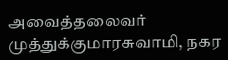அவைத்தலைவர் முத்துக்குமாரசுவாமி, நகர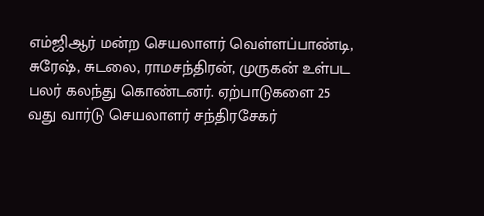எம்ஜிஆர் மன்ற செயலாளர் வெள்ளப்பாண்டி, சுரேஷ், சுடலை, ராமசந்திரன், முருகன் உள்பட பலர் கலந்து கொண்டனர். ஏற்பாடுகளை 25 வது வார்டு செயலாளர் சந்திரசேகர்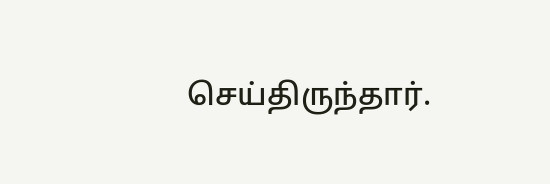செய்திருந்தார்.